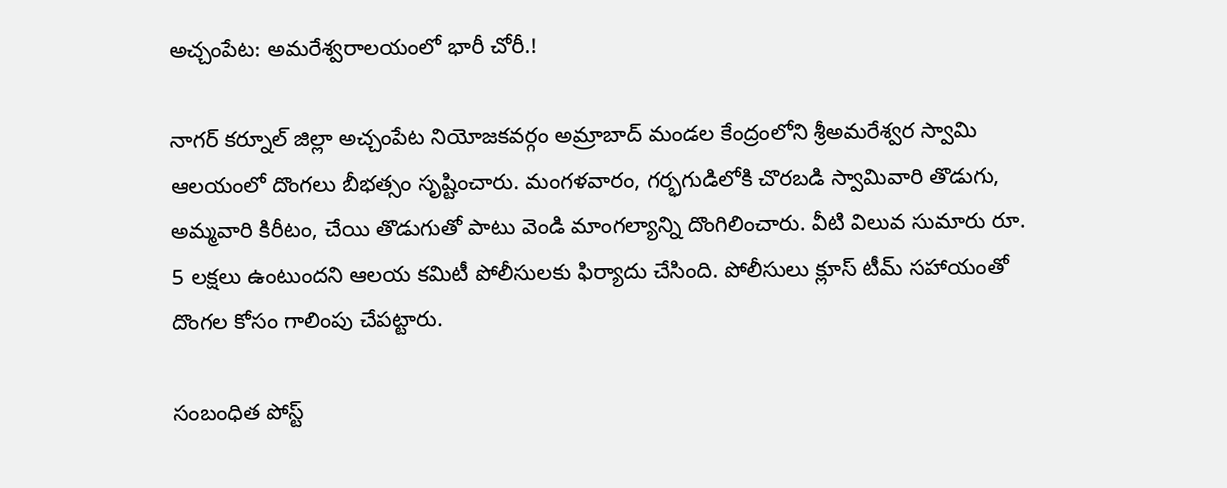అచ్చంపేట: అమరేశ్వరాలయంలో భారీ చోరీ.!

నాగర్ కర్నూల్ జిల్లా అచ్చంపేట నియోజకవర్గం అమ్రాబాద్ మండల కేంద్రంలోని శ్రీఅమరేశ్వర స్వామి ఆలయంలో దొంగలు బీభత్సం సృష్టించారు. మంగళవారం, గర్భగుడిలోకి చొరబడి స్వామివారి తొడుగు, అమ్మవారి కిరీటం, చేయి తొడుగుతో పాటు వెండి మాంగల్యాన్ని దొంగిలించారు. వీటి విలువ సుమారు రూ. 5 లక్షలు ఉంటుందని ఆలయ కమిటీ పోలీసులకు ఫిర్యాదు చేసింది. పోలీసులు క్లూస్ టీమ్ సహాయంతో దొంగల కోసం గాలింపు చేపట్టారు.

సంబంధిత పోస్ట్